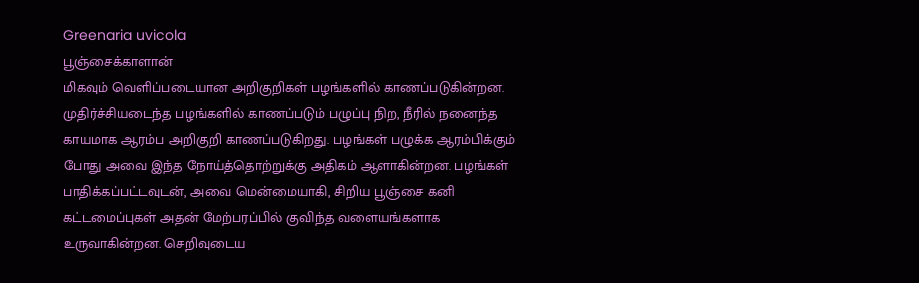Greenaria uvicola
பூஞ்சைக்காளான்
மிகவும் வெளிப்படையான அறிகுறிகள் பழங்களில் காணப்படுகின்றன. முதிர்ச்சியடைந்த பழங்களில் காணப்படும் பழுப்பு நிற, நீரில் நனைந்த காயமாக ஆரம்ப அறிகுறி காணப்படுகிறது. பழங்கள் பழுக்க ஆரம்பிக்கும் போது அவை இந்த நோய்த்தொற்றுக்கு அதிகம் ஆளாகின்றன. பழங்கள் பாதிக்கப்பட்டவுடன், அவை மென்மையாகி, சிறிய பூஞ்சை கனி கட்டமைப்புகள் அதன் மேற்பரப்பில் குவிந்த வளையங்களாக உருவாகின்றன. செறிவுடைய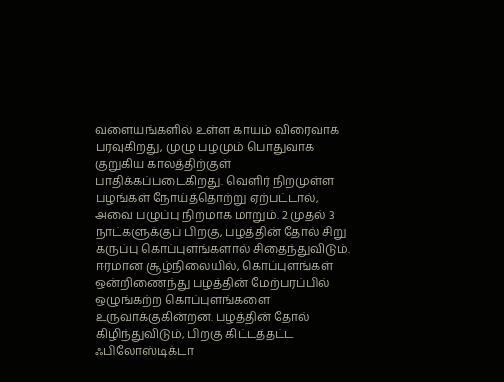வளையங்களில் உள்ள காயம் விரைவாக பரவுகிறது, முழு பழமும் பொதுவாக குறுகிய காலத்திற்குள் பாதிக்கப்படைகிறது. வெளிர் நிறமுள்ள பழங்கள் நோய்த்தொற்று ஏற்பட்டால், அவை பழுப்பு நிறமாக மாறும். 2 முதல் 3 நாட்களுக்குப் பிறகு, பழத்தின் தோல் சிறு கருப்பு கொப்புளங்களால் சிதைந்துவிடும். ஈரமான சூழ்நிலையில், கொப்புளங்கள் ஒன்றிணைந்து பழத்தின் மேற்பரப்பில் ஒழுங்கற்ற கொப்புளங்களை உருவாக்குகின்றன. பழத்தின் தோல் கிழிந்துவிடும், பிறகு கிட்டத்தட்ட ஃபிலோஸ்டிக்டா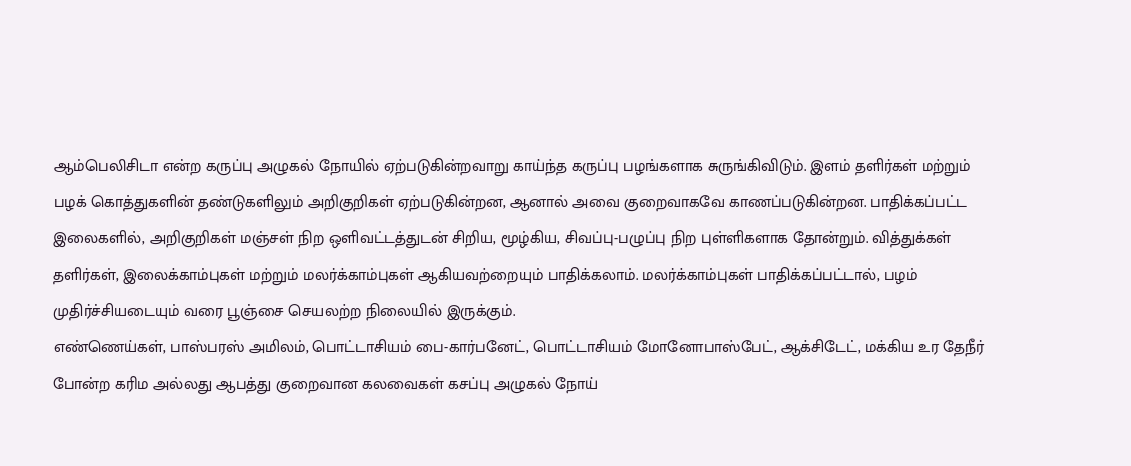ஆம்பெலிசிடா என்ற கருப்பு அழுகல் நோயில் ஏற்படுகின்றவாறு காய்ந்த கருப்பு பழங்களாக சுருங்கிவிடும். இளம் தளிர்கள் மற்றும் பழக் கொத்துகளின் தண்டுகளிலும் அறிகுறிகள் ஏற்படுகின்றன, ஆனால் அவை குறைவாகவே காணப்படுகின்றன. பாதிக்கப்பட்ட இலைகளில், அறிகுறிகள் மஞ்சள் நிற ஒளிவட்டத்துடன் சிறிய, மூழ்கிய, சிவப்பு-பழுப்பு நிற புள்ளிகளாக தோன்றும். வித்துக்கள் தளிர்கள், இலைக்காம்புகள் மற்றும் மலர்க்காம்புகள் ஆகியவற்றையும் பாதிக்கலாம். மலர்க்காம்புகள் பாதிக்கப்பட்டால், பழம் முதிர்ச்சியடையும் வரை பூஞ்சை செயலற்ற நிலையில் இருக்கும்.
எண்ணெய்கள், பாஸ்பரஸ் அமிலம், பொட்டாசியம் பை-கார்பனேட், பொட்டாசியம் மோனோபாஸ்பேட், ஆக்சிடேட், மக்கிய உர தேநீர் போன்ற கரிம அல்லது ஆபத்து குறைவான கலவைகள் கசப்பு அழுகல் நோய்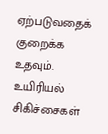ஏற்படுவதைக் குறைக்க உதவும்.
உயிரியல் சிகிச்சைகள்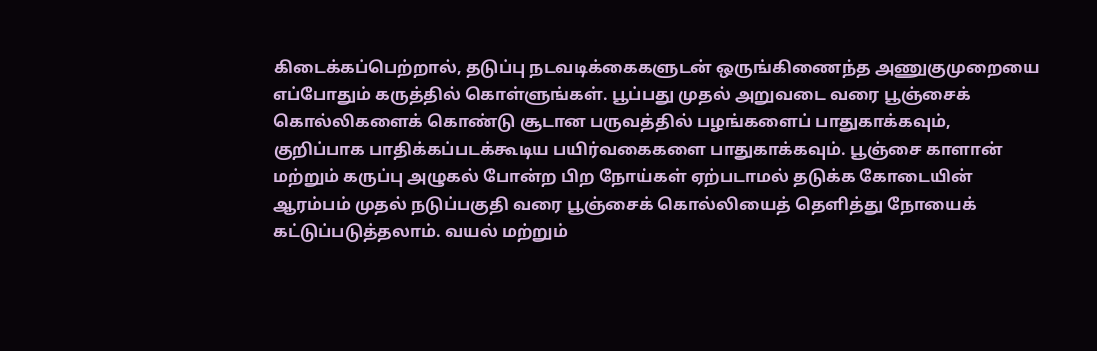கிடைக்கப்பெற்றால், தடுப்பு நடவடிக்கைகளுடன் ஒருங்கிணைந்த அணுகுமுறையை எப்போதும் கருத்தில் கொள்ளுங்கள். பூப்பது முதல் அறுவடை வரை பூஞ்சைக் கொல்லிகளைக் கொண்டு சூடான பருவத்தில் பழங்களைப் பாதுகாக்கவும், குறிப்பாக பாதிக்கப்படக்கூடிய பயிர்வகைகளை பாதுகாக்கவும். பூஞ்சை காளான் மற்றும் கருப்பு அழுகல் போன்ற பிற நோய்கள் ஏற்படாமல் தடுக்க கோடையின் ஆரம்பம் முதல் நடுப்பகுதி வரை பூஞ்சைக் கொல்லியைத் தெளித்து நோயைக் கட்டுப்படுத்தலாம். வயல் மற்றும்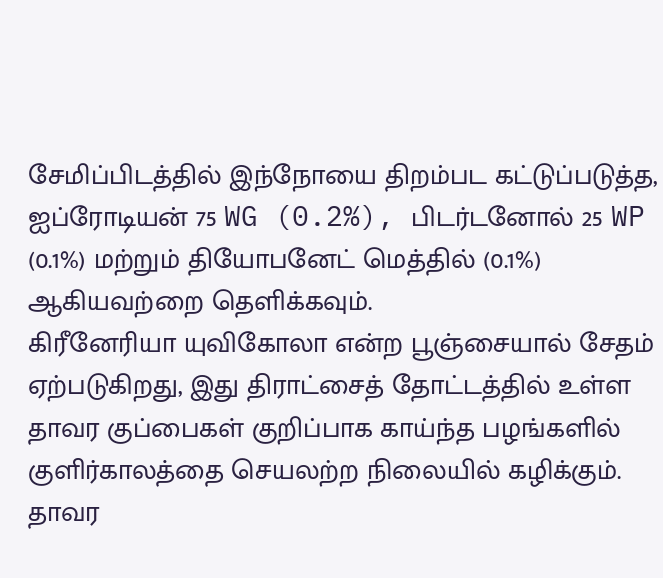சேமிப்பிடத்தில் இந்நோயை திறம்பட கட்டுப்படுத்த, ஐப்ரோடியன் 75 WG (0.2%), பிடர்டனோல் 25 WP (0.1%) மற்றும் தியோபனேட் மெத்தில் (0.1%) ஆகியவற்றை தெளிக்கவும்.
கிரீனேரியா யுவிகோலா என்ற பூஞ்சையால் சேதம் ஏற்படுகிறது, இது திராட்சைத் தோட்டத்தில் உள்ள தாவர குப்பைகள் குறிப்பாக காய்ந்த பழங்களில் குளிர்காலத்தை செயலற்ற நிலையில் கழிக்கும். தாவர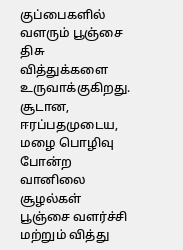குப்பைகளில் வளரும் பூஞ்சை திசு வித்துக்களை உருவாக்குகிறது. சூடான, ஈரப்பதமுடைய, மழை பொழிவு போன்ற வானிலை சூழல்கள் பூஞ்சை வளர்ச்சி மற்றும் வித்து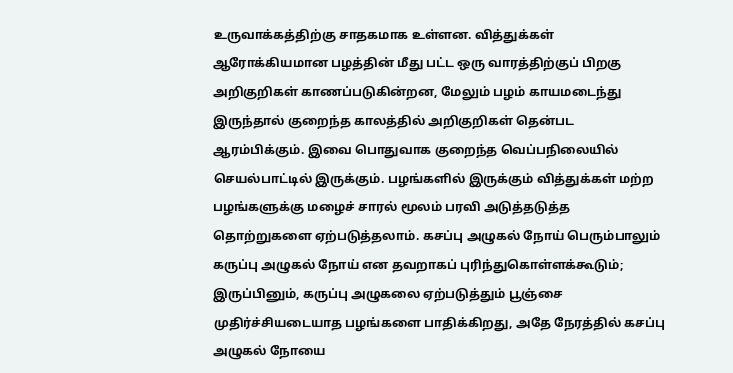உருவாக்கத்திற்கு சாதகமாக உள்ளன. வித்துக்கள் ஆரோக்கியமான பழத்தின் மீது பட்ட ஒரு வாரத்திற்குப் பிறகு அறிகுறிகள் காணப்படுகின்றன, மேலும் பழம் காயமடைந்து இருந்தால் குறைந்த காலத்தில் அறிகுறிகள் தென்பட ஆரம்பிக்கும். இவை பொதுவாக குறைந்த வெப்பநிலையில் செயல்பாட்டில் இருக்கும். பழங்களில் இருக்கும் வித்துக்கள் மற்ற பழங்களுக்கு மழைச் சாரல் மூலம் பரவி அடுத்தடுத்த தொற்றுகளை ஏற்படுத்தலாம். கசப்பு அழுகல் நோய் பெரும்பாலும் கருப்பு அழுகல் நோய் என தவறாகப் புரிந்துகொள்ளக்கூடும்; இருப்பினும், கருப்பு அழுகலை ஏற்படுத்தும் பூஞ்சை முதிர்ச்சியடையாத பழங்களை பாதிக்கிறது, அதே நேரத்தில் கசப்பு அழுகல் நோயை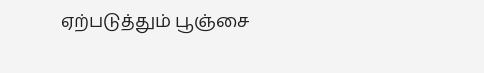ஏற்படுத்தும் பூஞ்சை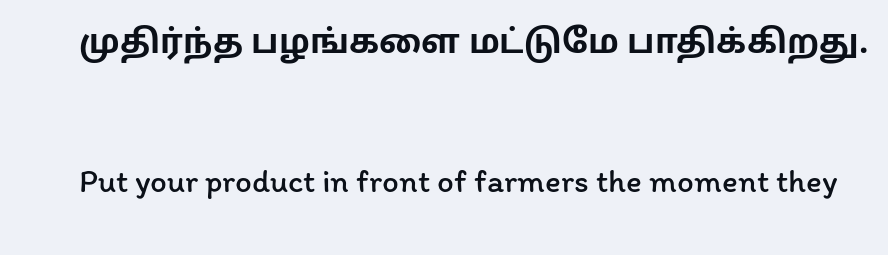முதிர்ந்த பழங்களை மட்டுமே பாதிக்கிறது.

Put your product in front of farmers the moment they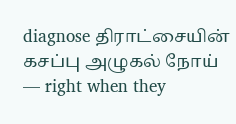diagnose திராட்சையின் கசப்பு அழுகல் நோய் — right when they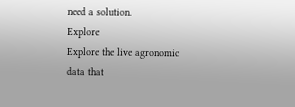need a solution.
Explore
Explore the live agronomic data that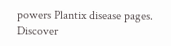powers Plantix disease pages.
Discover